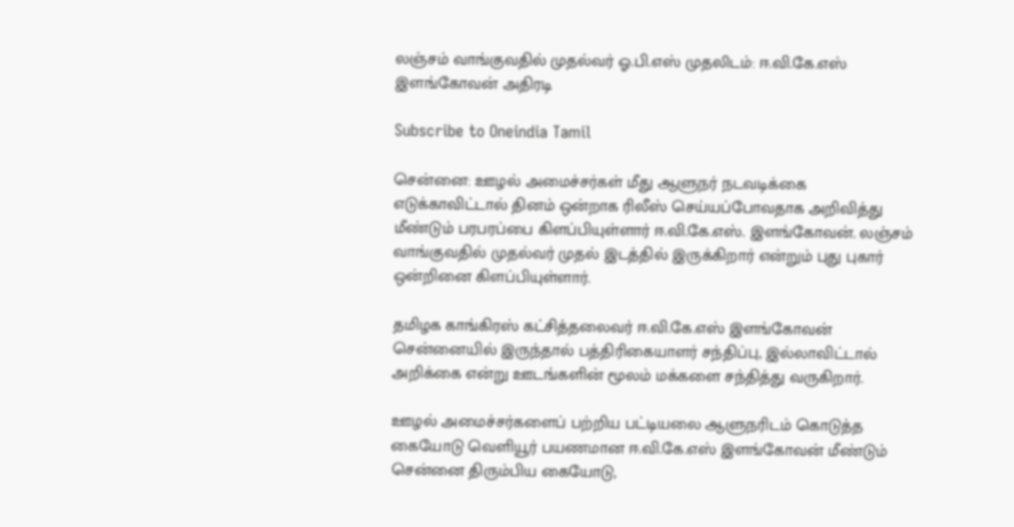லஞ்சம் வாங்குவதில் முதல்வர் ஓ.பி.எஸ் முதலிடம்: ஈ.வி.கே.எஸ் இளங்கோவன் அதிரடி

Subscribe to Oneindia Tamil

சென்னை: ஊழல் அமைச்சர்கள் மீது ஆளுநர் நடவடிக்கை எடுக்காவிட்டால் தினம் ஒன்றாக ரிலீஸ் செய்யப்போவதாக அறிவித்து மீண்டும் பரபரப்பை கிளப்பியுள்ளார் ஈ.வி.கே.எஸ். இளங்கோவன். லஞ்சம் வாங்குவதில் முதல்வர் முதல் இடத்தில் இருக்கிறார் என்றும் புது புகார் ஒன்றினை கிளப்பியுள்ளார்.

தமிழக காங்கிரஸ் கட்சித்தலைவர் ஈ.வி.கே.எஸ் இளங்கோவன் சென்னையில் இருந்தால் பத்திரிகையாளர் சந்திப்பு, இல்லாவிட்டால் அறிக்கை என்று ஊடங்களின் மூலம் மக்களை சந்தித்து வருகிறார்.

ஊழல் அமைச்சர்களைப் பற்றிய பட்டியலை ஆளுநரிடம் கொடுத்த கையோடு வெளியூர் பயணமான ஈ.வி.கே.எஸ் இளங்கோவன் மீண்டும் சென்னை திரும்பிய கையோடு,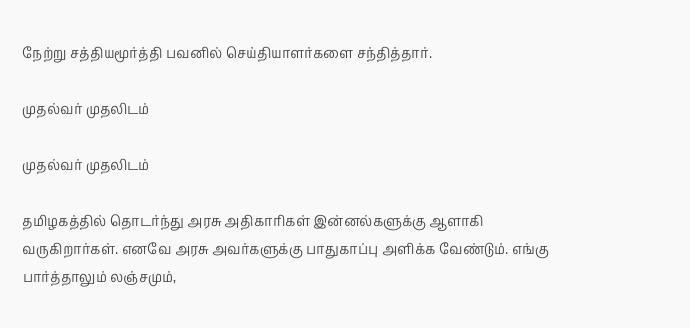நேற்று சத்தியமூர்த்தி பவனில் செய்தியாளர்களை சந்தித்தார்.

முதல்வர் முதலிடம்

முதல்வர் முதலிடம்

தமிழகத்தில் தொடர்ந்து அரசு அதிகாரிகள் இன்னல்களுக்கு ஆளாகி வருகிறார்கள். எனவே அரசு அவர்களுக்கு பாதுகாப்பு அளிக்க வேண்டும். எங்கு பார்த்தாலும் லஞ்சமும்,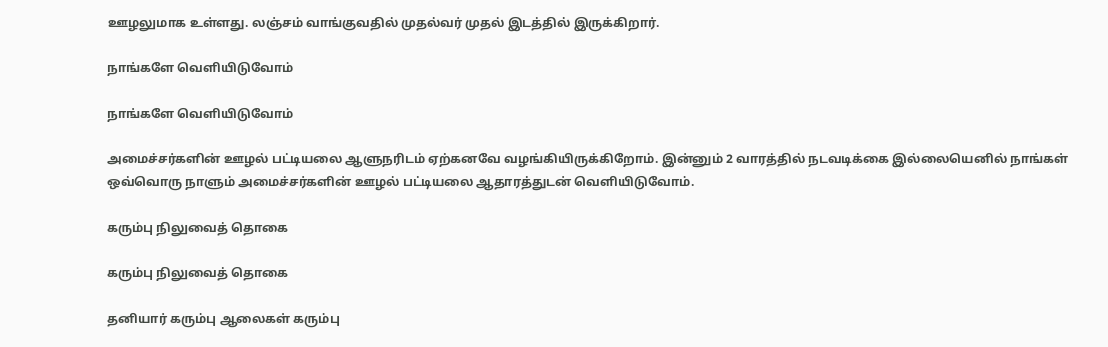ஊழலுமாக உள்ளது. லஞ்சம் வாங்குவதில் முதல்வர் முதல் இடத்தில் இருக்கிறார்.

நாங்களே வெளியிடுவோம்

நாங்களே வெளியிடுவோம்

அமைச்சர்களின் ஊழல் பட்டியலை ஆளுநரிடம் ஏற்கனவே வழங்கியிருக்கிறோம். இன்னும் 2 வாரத்தில் நடவடிக்கை இல்லையெனில் நாங்கள் ஒவ்வொரு நாளும் அமைச்சர்களின் ஊழல் பட்டியலை ஆதாரத்துடன் வெளியிடுவோம்.

கரும்பு நிலுவைத் தொகை

கரும்பு நிலுவைத் தொகை

தனியார் கரும்பு ஆலைகள் கரும்பு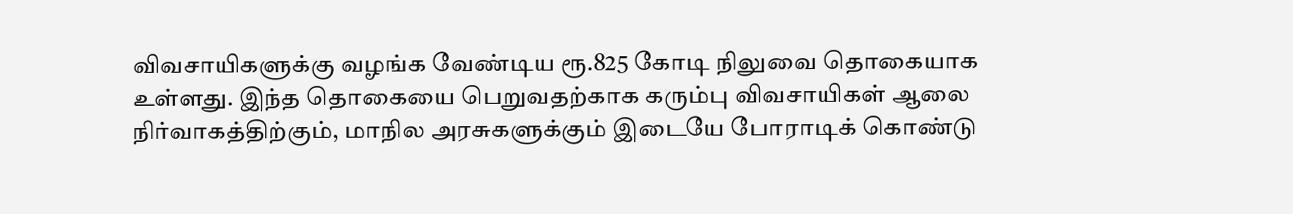விவசாயிகளுக்கு வழங்க வேண்டிய ரூ.825 கோடி நிலுவை தொகையாக உள்ளது. இந்த தொகையை பெறுவதற்காக கரும்பு விவசாயிகள் ஆலை நிர்வாகத்திற்கும், மாநில அரசுகளுக்கும் இடையே போராடிக் கொண்டு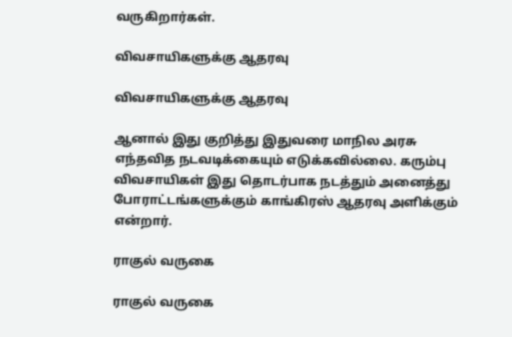வருகிறார்கள்.

விவசாயிகளுக்கு ஆதரவு

விவசாயிகளுக்கு ஆதரவு

ஆனால் இது குறித்து இதுவரை மாநில அரசு எந்தவித நடவடிக்கையும் எடுக்கவில்லை. கரும்பு விவசாயிகள் இது தொடர்பாக நடத்தும் அனைத்து போராட்டங்களுக்கும் காங்கிரஸ் ஆதரவு அளிக்கும் என்றார்.

ராகுல் வருகை

ராகுல் வருகை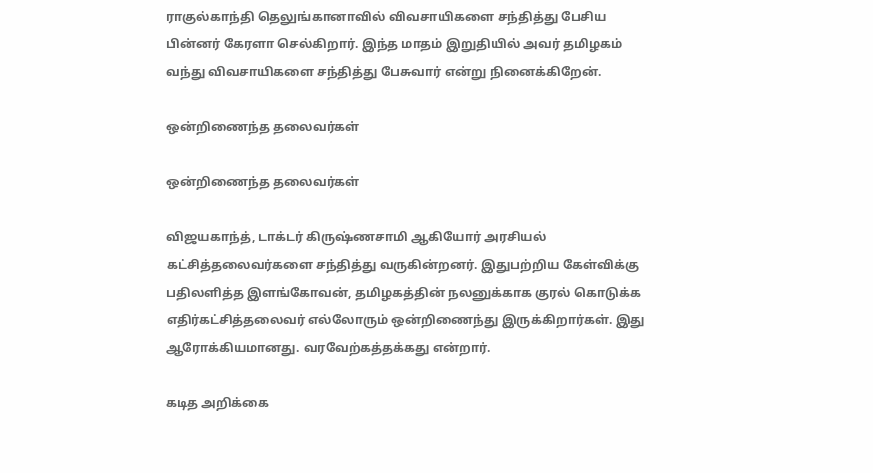ராகுல்காந்தி தெலுங்கானாவில் விவசாயிகளை சந்தித்து பேசிய பின்னர் கேரளா செல்கிறார். இந்த மாதம் இறுதியில் அவர் தமிழகம் வந்து விவசாயிகளை சந்தித்து பேசுவார் என்று நினைக்கிறேன்.

ஒன்றிணைந்த தலைவர்கள்

ஒன்றிணைந்த தலைவர்கள்

விஜயகாந்த், டாக்டர் கிருஷ்ணசாமி ஆகியோர் அரசியல் கட்சித்தலைவர்களை சந்தித்து வருகின்றனர். இதுபற்றிய கேள்விக்கு பதிலளித்த இளங்கோவன், தமிழகத்தின் நலனுக்காக குரல் கொடுக்க எதிர்கட்சித்தலைவர் எல்லோரும் ஒன்றிணைந்து இருக்கிறார்கள். இது ஆரோக்கியமானது. வரவேற்கத்தக்கது என்றார்.

கடித அறிக்கை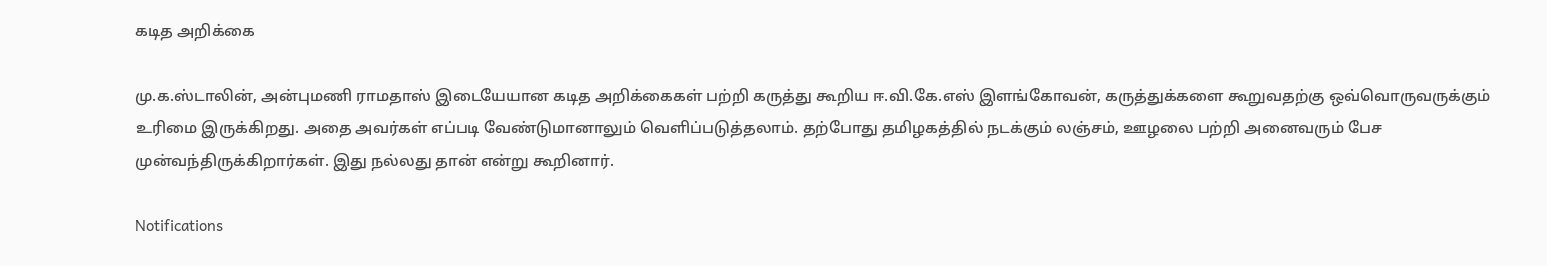கடித அறிக்கை

மு.க.ஸ்டாலின், அன்புமணி ராமதாஸ் இடையேயான கடித அறிக்கைகள் பற்றி கருத்து கூறிய ஈ.வி.கே.எஸ் இளங்கோவன், கருத்துக்களை கூறுவதற்கு ஒவ்வொருவருக்கும் உரிமை இருக்கிறது. அதை அவர்கள் எப்படி வேண்டுமானாலும் வெளிப்படுத்தலாம். தற்போது தமிழகத்தில் நடக்கும் லஞ்சம், ஊழலை பற்றி அனைவரும் பேச முன்வந்திருக்கிறார்கள். இது நல்லது தான் என்று கூறினார்.

Notifications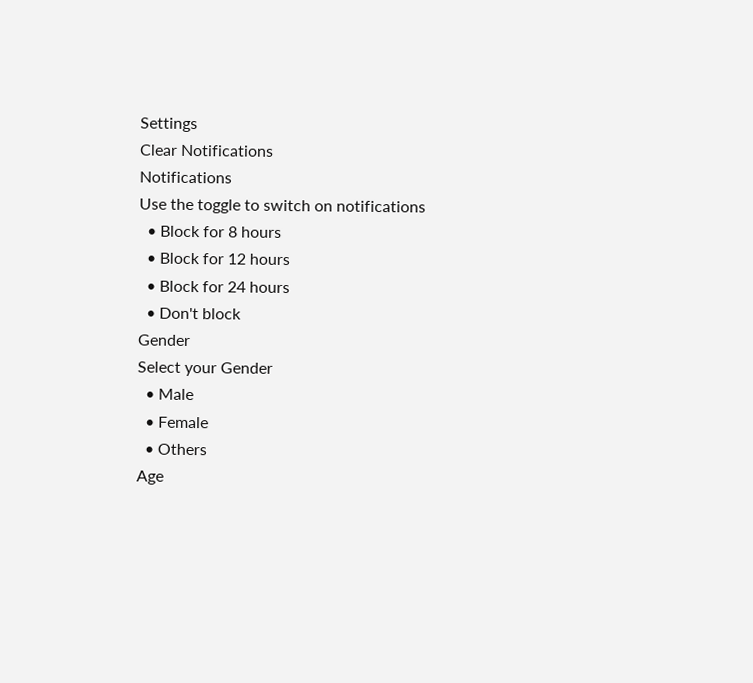Settings
Clear Notifications
Notifications
Use the toggle to switch on notifications
  • Block for 8 hours
  • Block for 12 hours
  • Block for 24 hours
  • Don't block
Gender
Select your Gender
  • Male
  • Female
  • Others
Age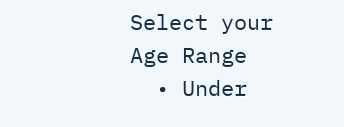Select your Age Range
  • Under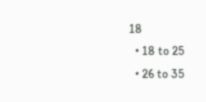18
  • 18 to 25
  • 26 to 35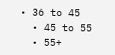• 36 to 45
  • 45 to 55
  • 55+